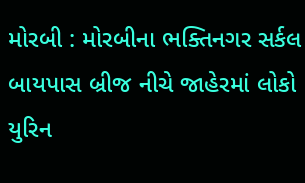મોરબી : મોરબીના ભક્તિનગર સર્કલ બાયપાસ બ્રીજ નીચે જાહેરમાં લોકો યુરિન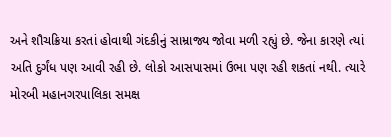અને શૌચક્રિયા કરતાં હોવાથી ગંદકીનું સામ્રાજ્ય જોવા મળી રહ્યું છે. જેના કારણે ત્યાં અતિ દુર્ગંધ પણ આવી રહી છે. લોકો આસપાસમાં ઉભા પણ રહી શકતાં નથી. ત્યારે મોરબી મહાનગરપાલિકા સમક્ષ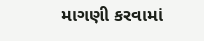માગણી કરવામાં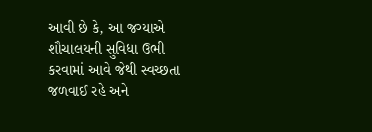આવી છે કે, આ જગ્યાએ શૌચાલયની સુવિધા ઉભી કરવામાં આવે જેથી સ્વચ્છતા જળવાઈ રહે અને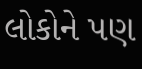લોકોને પણ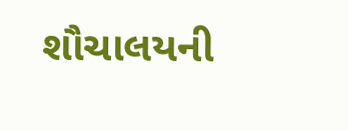શૌચાલયની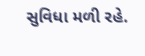સુવિધા મળી રહે.